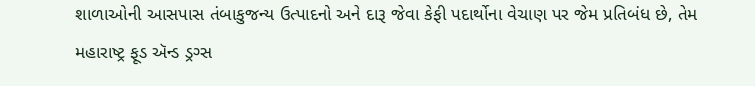શાળાઓની આસપાસ તંબાકુજન્ય ઉત્પાદનો અને દારૂ જેવા કેફી પદાર્થોના વેચાણ પર જેમ પ્રતિબંધ છે, તેમ મહારાષ્ટ્ર ફૂડ ઍન્ડ ડ્રગ્સ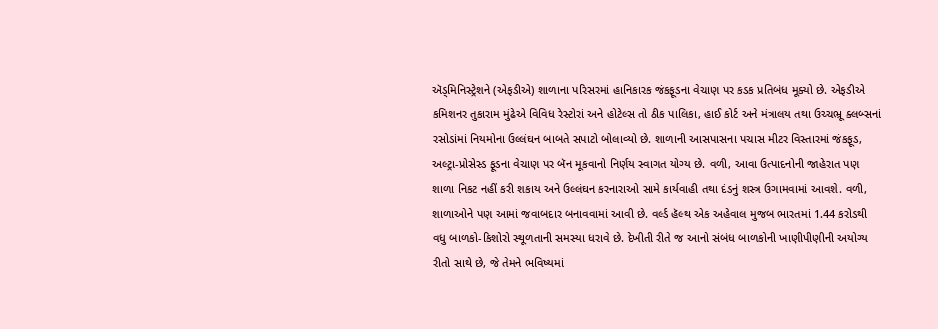ઍડ્મિનિસ્ટ્રેશને (એફડીએ) શાળાના પરિસરમાં હાનિકારક જંકફૂડના વેચાણ પર કડક પ્રતિબંધ મૂક્યો છે. એફડીએ કમિશનર તુકારામ મુંઢેએ વિવિધ રેસ્ટોરાં અને હોટેલ્સ તો ઠીક પાલિકા, હાઈ કોર્ટ અને મંત્રાલય તથા ઉચ્ચભ્રૂ ક્લબ્સનાં રસોડાંમાં નિયમોના ઉલ્લંઘન બાબતે સપાટો બોલાવ્યો છે. શાળાની આસપાસના પચાસ મીટર વિસ્તારમાં જંકફૂડ, અલ્ટ્રા-પ્રોસેસ્ડ ફૂડના વેચાણ પર બૅન મૂકવાનો નિર્ણય સ્વાગત યોગ્ય છે. વળી, આવા ઉત્પાદનોની જાહેરાત પણ શાળા નિકટ નહીં કરી શકાય અને ઉલ્લંઘન કરનારાઓ સામે કાર્યવાહી તથા દંડનું શસ્ત્ર ઉગામવામાં આવશે. વળી, શાળાઓને પણ આમાં જવાબદાર બનાવવામાં આવી છે. વર્લ્ડ હૅલ્થ એક અહેવાલ મુજબ ભારતમાં 1.44 કરોડથી વધુ બાળકો-કિશોરો સ્થૂળતાની સમસ્યા ધરાવે છે. દેખીતી રીતે જ આનો સંબંધ બાળકોની ખાણીપીણીની અયોગ્ય રીતો સાથે છે, જે તેમને ભવિષ્યમાં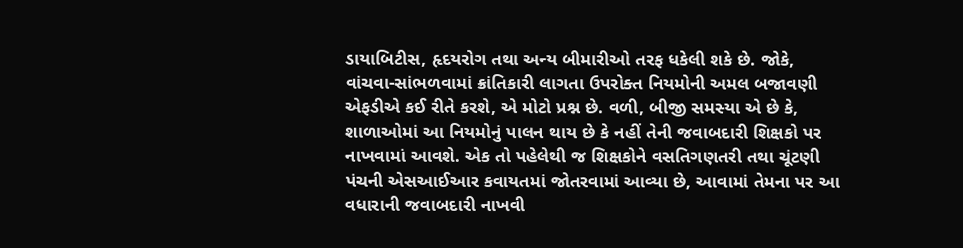ડાયાબિટીસ, હૃદયરોગ તથા અન્ય બીમારીઓ તરફ ધકેલી શકે છે. જોકે, વાંચવા-સાંભળવામાં ક્રાંતિકારી લાગતા ઉપરોક્ત નિયમોની અમલ બજાવણી એફડીએ કઈ રીતે કરશે, એ મોટો પ્રશ્ન છે. વળી, બીજી સમસ્યા એ છે કે, શાળાઓમાં આ નિયમોનું પાલન થાય છે કે નહીં તેની જવાબદારી શિક્ષકો પર નાખવામાં આવશે. એક તો પહેલેથી જ શિક્ષકોને વસતિગણતરી તથા ચૂંટણી પંચની એસઆઈઆર કવાયતમાં જોતરવામાં આવ્યા છે, આવામાં તેમના પર આ વધારાની જવાબદારી નાખવી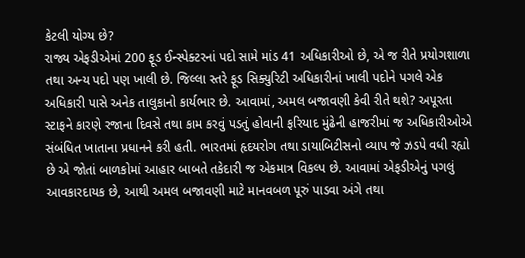કેટલી યોગ્ય છે?
રાજ્ય એફડીએમાં 200 ફૂડ ઈન્સ્પેક્ટરનાં પદો સામે માંડ 41 અધિકારીઓ છે, એ જ રીતે પ્રયોગશાળા તથા અન્ય પદો પણ ખાલી છે. જિલ્લા સ્તરે ફૂડ સિક્યુરિટી અધિકારીનાં ખાલી પદોને પગલે એક અધિકારી પાસે અનેક તાલુકાનો કાર્યભાર છે. આવામાં, અમલ બજાવણી કેવી રીતે થશે? અપૂરતા સ્ટાફને કારણે રજાના દિવસે તથા કામ કરવું પડતું હોવાની ફરિયાદ મુંઢેની હાજરીમાં જ અધિકારીઓએ સંબંધિત ખાતાના પ્રધાનને કરી હતી. ભારતમાં હૃદયરોગ તથા ડાયાબિટીસનો વ્યાપ જે ઝડપે વધી રહ્યો છે એ જોતાં બાળકોમાં આહાર બાબતે તકેદારી જ એકમાત્ર વિકલ્પ છે. આવામાં એફડીએનું પગલું આવકારદાયક છે, આથી અમલ બજાવણી માટે માનવબળ પૂરું પાડવા અંગે તથા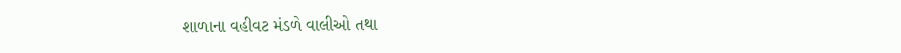શાળાના વહીવટ મંડળે વાલીઓ તથા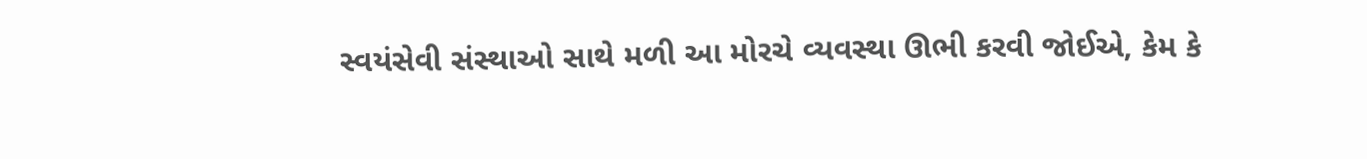સ્વયંસેવી સંસ્થાઓ સાથે મળી આ મોરચે વ્યવસ્થા ઊભી કરવી જોઈએ, કેમ કે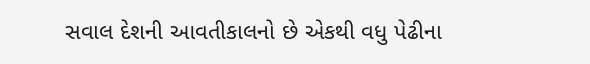સવાલ દેશની આવતીકાલનો છે એકથી વધુ પેઢીના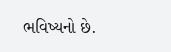ભવિષ્યનો છે.